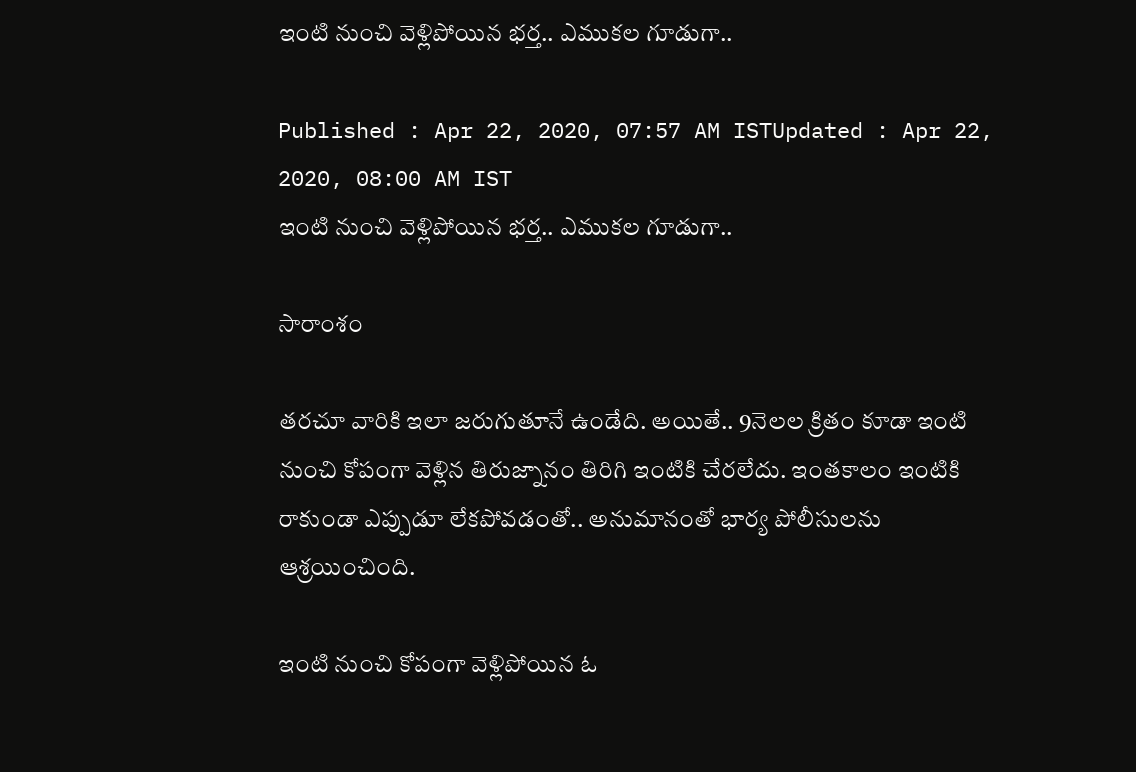ఇంటి నుంచి వెళ్లిపోయిన భర్త.. ఎముకల గూడుగా..

Published : Apr 22, 2020, 07:57 AM ISTUpdated : Apr 22, 2020, 08:00 AM IST
ఇంటి నుంచి వెళ్లిపోయిన భర్త.. ఎముకల గూడుగా..

సారాంశం

తరచూ వారికి ఇలా జరుగుతూనే ఉండేది. అయితే.. 9నెలల క్రితం కూడా ఇంటి నుంచి కోపంగా వెళ్లిన తిరుజ్నానం తిరిగి ఇంటికి చేరలేదు. ఇంతకాలం ఇంటికి రాకుండా ఎప్పుడూ లేకపోవడంతో.. అనుమానంతో భార్య పోలీసులను ఆశ్రయించింది.

ఇంటి నుంచి కోపంగా వెళ్లిపోయిన ఓ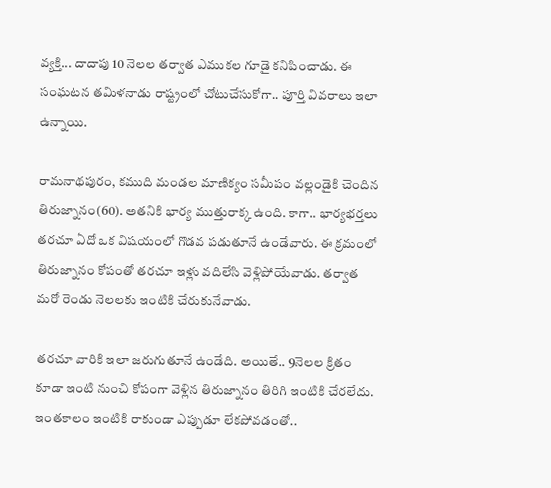వ్యక్తి... దాదాపు 10 నెలల తర్వాత ఎముకల గూడై కనిపించాడు. ఈ సంఘటన తమిళనాడు రాష్ట్రంలో చోటుచేసుకోగా.. పూర్తి వివరాలు ఇలా ఉన్నాయి.

రామనాథపురం, కముది మండల మాణిక్యం సమీపం వల్లండైకి చెందిన తిరుజ్నానం(60). అతనికి భార్య ముత్తురాక్క ఉంది. కాగా.. భార్యభర్తలు తరచూ ఏదో ఒక విషయంలో గొడవ పడుతూనే ఉండేవారు. ఈ క్రమంలో తిరుజ్నానం కోపంతో తరచూ ఇళ్లు వదిలేసి వెళ్లిపోయేవాడు. తర్వాత మరో రెండు నెలలకు ఇంటికి చేరుకునేవాడు.

తరచూ వారికి ఇలా జరుగుతూనే ఉండేది. అయితే.. 9నెలల క్రితం కూడా ఇంటి నుంచి కోపంగా వెళ్లిన తిరుజ్నానం తిరిగి ఇంటికి చేరలేదు. ఇంతకాలం ఇంటికి రాకుండా ఎప్పుడూ లేకపోవడంతో..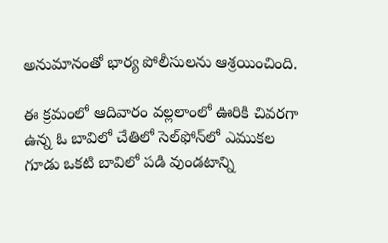అనుమానంతో భార్య పోలీసులను ఆశ్రయించింది.

ఈ క్రమంలో ఆదివారం వల్లలాంలో ఊరికి చివరగా ఉన్న ఓ బావిలో చేతిలో సెల్‌ఫోన్‌లో ఎముకల గూడు ఒకటి బావిలో పడి వుండటాన్ని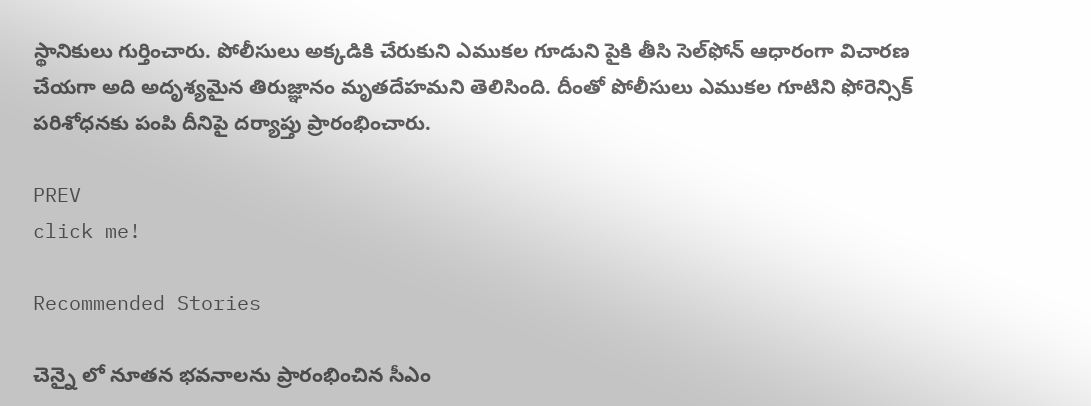స్థానికులు గుర్తించారు. పోలీసులు అక్కడికి చేరుకుని ఎముకల గూడుని పైకి తీసి సెల్‌ఫోన్‌ ఆధారంగా విచారణ చేయగా అది అదృశ్యమైన తిరుజ్ఞానం మృతదేహమని తెలిసింది. దీంతో పోలీసులు ఎముకల గూటిని ఫోరెన్సిక్‌ పరిశోధనకు పంపి దీనిపై దర్యాప్తు ప్రారంభించారు.

PREV
click me!

Recommended Stories

చెన్నై లో నూతన భవనాలను ప్రారంభించిన సీఎం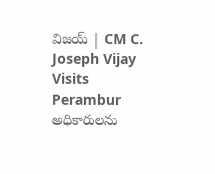విజయ్ | CM C. Joseph Vijay Visits Perambur
అధికారులను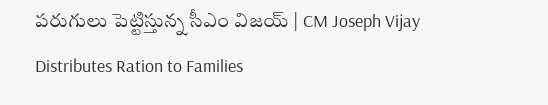పరుగులు పెట్టిస్తున్న సీఎం విజయ్ | CM Joseph Vijay Distributes Ration to Families